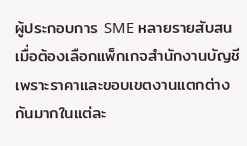ผู้ประกอบการ SME หลายรายสับสนเมื่อต้องเลือกแพ็กเกจสำนักงานบัญชี เพราะราคาและขอบเขตงานแตกต่างกันมากในแต่ละ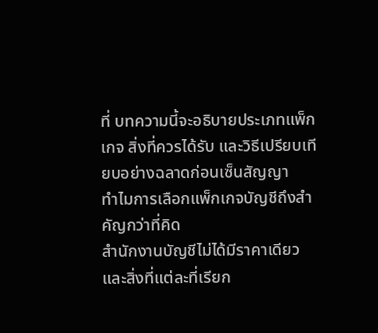ที่ บทความนี้จะอธิบายประเภทแพ็กเกจ สิ่งที่ควรได้รับ และวิธีเปรียบเทียบอย่างฉลาดก่อนเซ็นสัญญา
ทำไมการเลือกแพ็กเกจบัญชีถึงสำคัญกว่าที่คิด
สำนักงานบัญชีไม่ได้มีราคาเดียว และสิ่งที่แต่ละที่เรียก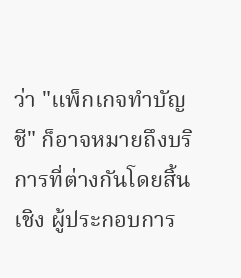ว่า "แพ็กเกจทำบัญชี" ก็อาจหมายถึงบริการที่ต่างกันโดยสิ้นเชิง ผู้ประกอบการ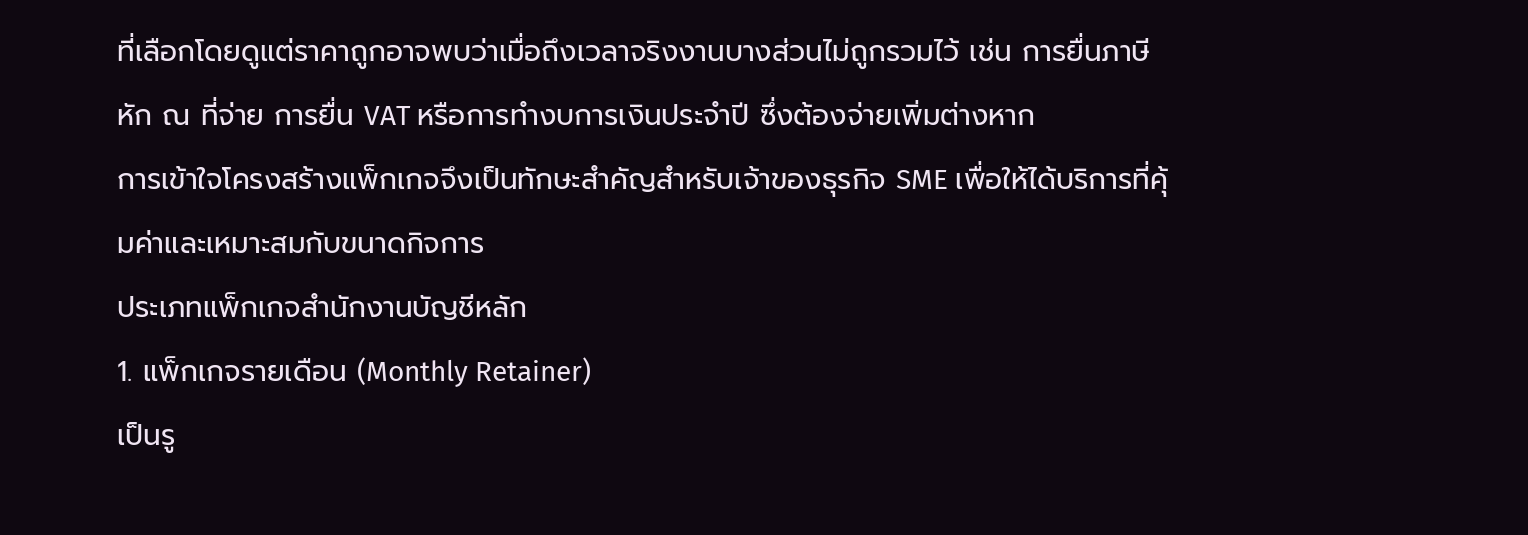ที่เลือกโดยดูแต่ราคาถูกอาจพบว่าเมื่อถึงเวลาจริงงานบางส่วนไม่ถูกรวมไว้ เช่น การยื่นภาษีหัก ณ ที่จ่าย การยื่น VAT หรือการทำงบการเงินประจำปี ซึ่งต้องจ่ายเพิ่มต่างหาก
การเข้าใจโครงสร้างแพ็กเกจจึงเป็นทักษะสำคัญสำหรับเจ้าของธุรกิจ SME เพื่อให้ได้บริการที่คุ้มค่าและเหมาะสมกับขนาดกิจการ
ประเภทแพ็กเกจสำนักงานบัญชีหลัก
1. แพ็กเกจรายเดือน (Monthly Retainer)
เป็นรู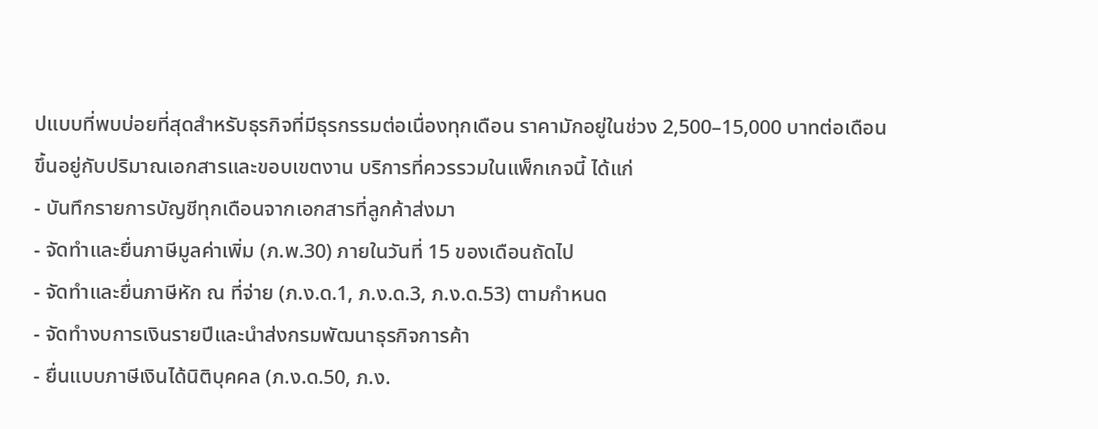ปแบบที่พบบ่อยที่สุดสำหรับธุรกิจที่มีธุรกรรมต่อเนื่องทุกเดือน ราคามักอยู่ในช่วง 2,500–15,000 บาทต่อเดือน ขึ้นอยู่กับปริมาณเอกสารและขอบเขตงาน บริการที่ควรรวมในแพ็กเกจนี้ ได้แก่
- บันทึกรายการบัญชีทุกเดือนจากเอกสารที่ลูกค้าส่งมา
- จัดทำและยื่นภาษีมูลค่าเพิ่ม (ภ.พ.30) ภายในวันที่ 15 ของเดือนถัดไป
- จัดทำและยื่นภาษีหัก ณ ที่จ่าย (ภ.ง.ด.1, ภ.ง.ด.3, ภ.ง.ด.53) ตามกำหนด
- จัดทำงบการเงินรายปีและนำส่งกรมพัฒนาธุรกิจการค้า
- ยื่นแบบภาษีเงินได้นิติบุคคล (ภ.ง.ด.50, ภ.ง.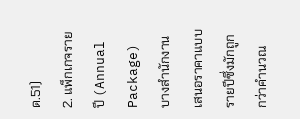ด.51)
2. แพ็กเกจรายปี (Annual Package)
บางสำนักงานเสนอราคาแบบรายปีซึ่งมักถูกกว่าคำนวณ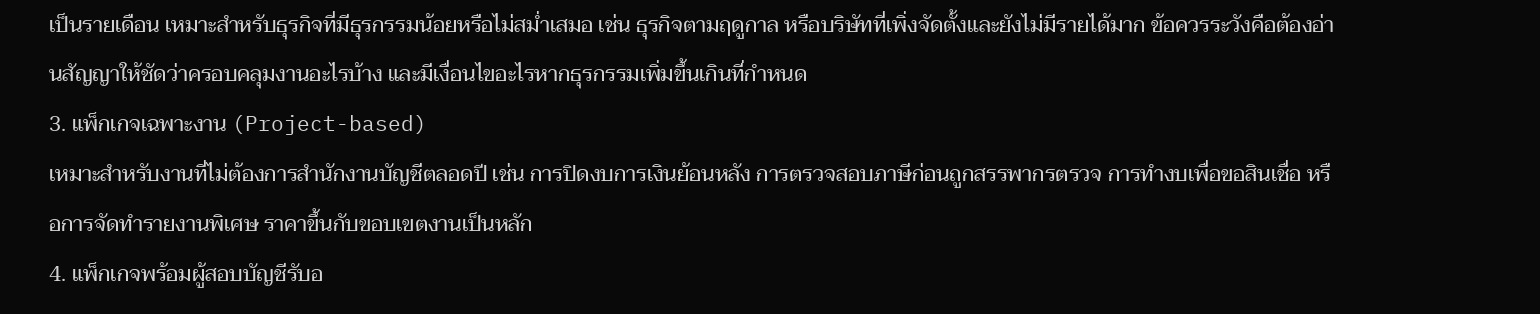เป็นรายเดือน เหมาะสำหรับธุรกิจที่มีธุรกรรมน้อยหรือไม่สม่ำเสมอ เช่น ธุรกิจตามฤดูกาล หรือบริษัทที่เพิ่งจัดตั้งและยังไม่มีรายได้มาก ข้อควรระวังคือต้องอ่านสัญญาให้ชัดว่าครอบคลุมงานอะไรบ้าง และมีเงื่อนไขอะไรหากธุรกรรมเพิ่มขึ้นเกินที่กำหนด
3. แพ็กเกจเฉพาะงาน (Project-based)
เหมาะสำหรับงานที่ไม่ต้องการสำนักงานบัญชีตลอดปี เช่น การปิดงบการเงินย้อนหลัง การตรวจสอบภาษีก่อนถูกสรรพากรตรวจ การทำงบเพื่อขอสินเชื่อ หรือการจัดทำรายงานพิเศษ ราคาขึ้นกับขอบเขตงานเป็นหลัก
4. แพ็กเกจพร้อมผู้สอบบัญชีรับอ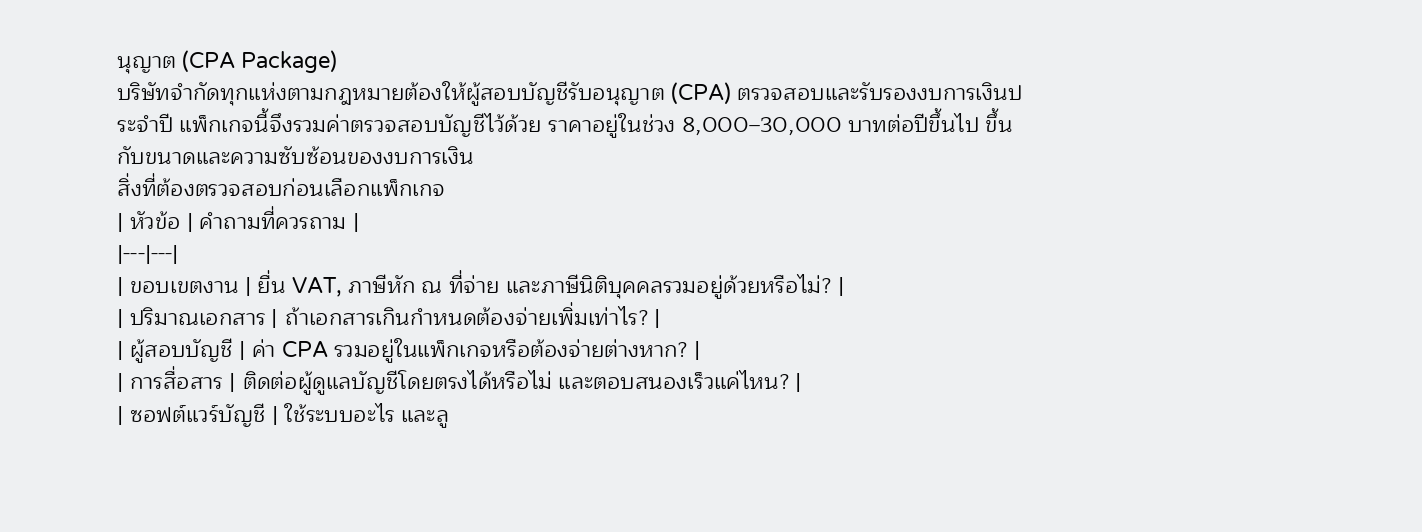นุญาต (CPA Package)
บริษัทจำกัดทุกแห่งตามกฎหมายต้องให้ผู้สอบบัญชีรับอนุญาต (CPA) ตรวจสอบและรับรองงบการเงินประจำปี แพ็กเกจนี้จึงรวมค่าตรวจสอบบัญชีไว้ด้วย ราคาอยู่ในช่วง 8,000–30,000 บาทต่อปีขึ้นไป ขึ้นกับขนาดและความซับซ้อนของงบการเงิน
สิ่งที่ต้องตรวจสอบก่อนเลือกแพ็กเกจ
| หัวข้อ | คำถามที่ควรถาม |
|---|---|
| ขอบเขตงาน | ยื่น VAT, ภาษีหัก ณ ที่จ่าย และภาษีนิติบุคคลรวมอยู่ด้วยหรือไม่? |
| ปริมาณเอกสาร | ถ้าเอกสารเกินกำหนดต้องจ่ายเพิ่มเท่าไร? |
| ผู้สอบบัญชี | ค่า CPA รวมอยู่ในแพ็กเกจหรือต้องจ่ายต่างหาก? |
| การสื่อสาร | ติดต่อผู้ดูแลบัญชีโดยตรงได้หรือไม่ และตอบสนองเร็วแค่ไหน? |
| ซอฟต์แวร์บัญชี | ใช้ระบบอะไร และลู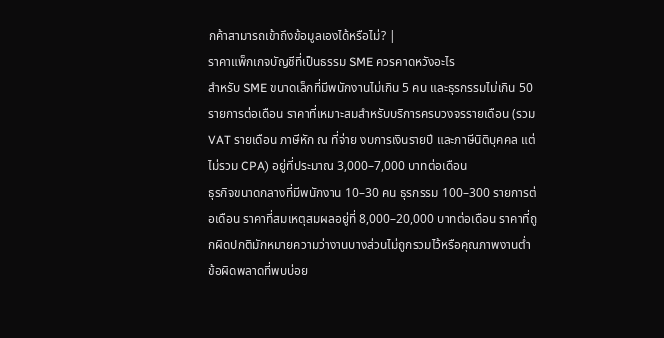กค้าสามารถเข้าถึงข้อมูลเองได้หรือไม่? |
ราคาแพ็กเกจบัญชีที่เป็นธรรม SME ควรคาดหวังอะไร
สำหรับ SME ขนาดเล็กที่มีพนักงานไม่เกิน 5 คน และธุรกรรมไม่เกิน 50 รายการต่อเดือน ราคาที่เหมาะสมสำหรับบริการครบวงจรรายเดือน (รวม VAT รายเดือน ภาษีหัก ณ ที่จ่าย งบการเงินรายปี และภาษีนิติบุคคล แต่ไม่รวม CPA) อยู่ที่ประมาณ 3,000–7,000 บาทต่อเดือน
ธุรกิจขนาดกลางที่มีพนักงาน 10–30 คน ธุรกรรม 100–300 รายการต่อเดือน ราคาที่สมเหตุสมผลอยู่ที่ 8,000–20,000 บาทต่อเดือน ราคาที่ถูกผิดปกติมักหมายความว่างานบางส่วนไม่ถูกรวมไว้หรือคุณภาพงานต่ำ
ข้อผิดพลาดที่พบบ่อย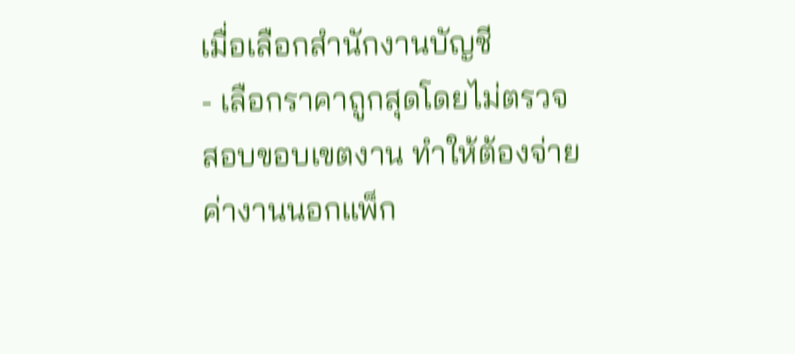เมื่อเลือกสำนักงานบัญชี
- เลือกราคาถูกสุดโดยไม่ตรวจสอบขอบเขตงาน ทำให้ต้องจ่ายค่างานนอกแพ็ก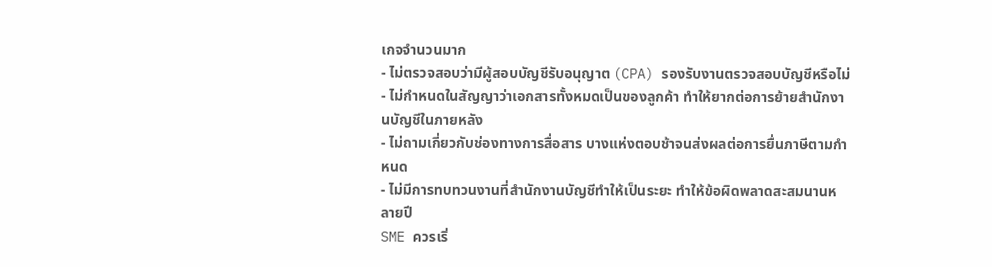เกจจำนวนมาก
- ไม่ตรวจสอบว่ามีผู้สอบบัญชีรับอนุญาต (CPA) รองรับงานตรวจสอบบัญชีหรือไม่
- ไม่กำหนดในสัญญาว่าเอกสารทั้งหมดเป็นของลูกค้า ทำให้ยากต่อการย้ายสำนักงานบัญชีในภายหลัง
- ไม่ถามเกี่ยวกับช่องทางการสื่อสาร บางแห่งตอบช้าจนส่งผลต่อการยื่นภาษีตามกำหนด
- ไม่มีการทบทวนงานที่สำนักงานบัญชีทำให้เป็นระยะ ทำให้ข้อผิดพลาดสะสมนานหลายปี
SME ควรเริ่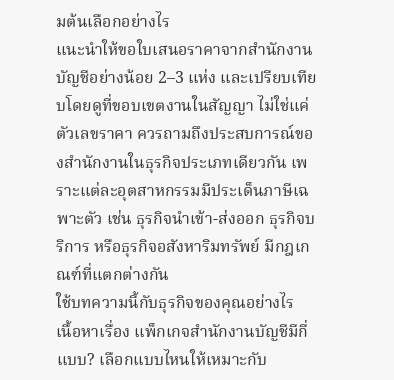มต้นเลือกอย่างไร
แนะนำให้ขอใบเสนอราคาจากสำนักงานบัญชีอย่างน้อย 2–3 แห่ง และเปรียบเทียบโดยดูที่ขอบเขตงานในสัญญา ไม่ใช่แค่ตัวเลขราคา ควรถามถึงประสบการณ์ของสำนักงานในธุรกิจประเภทเดียวกัน เพราะแต่ละอุตสาหกรรมมีประเด็นภาษีเฉพาะตัว เช่น ธุรกิจนำเข้า-ส่งออก ธุรกิจบริการ หรือธุรกิจอสังหาริมทรัพย์ มีกฎเกณฑ์ที่แตกต่างกัน
ใช้บทความนี้กับธุรกิจของคุณอย่างไร
เนื้อหาเรื่อง แพ็กเกจสำนักงานบัญชีมีกี่แบบ? เลือกแบบไหนให้เหมาะกับ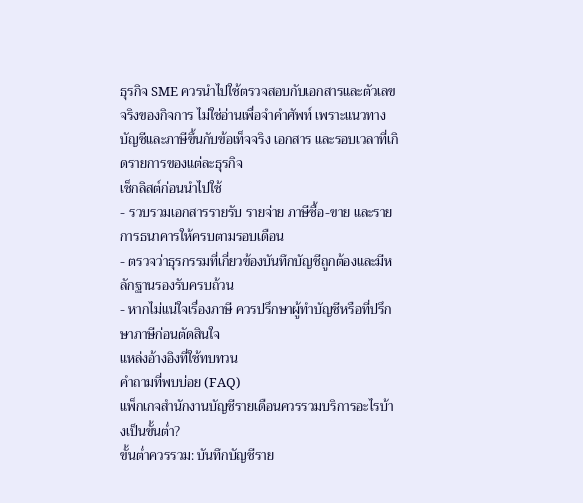ธุรกิจ SME ควรนำไปใช้ตรวจสอบกับเอกสารและตัวเลขจริงของกิจการ ไม่ใช่อ่านเพื่อจำคำศัพท์ เพราะแนวทางบัญชีและภาษีขึ้นกับข้อเท็จจริง เอกสาร และรอบเวลาที่เกิดรายการของแต่ละธุรกิจ
เช็กลิสต์ก่อนนำไปใช้
- รวบรวมเอกสารรายรับ รายจ่าย ภาษีซื้อ-ขาย และรายการธนาคารให้ครบตามรอบเดือน
- ตรวจว่าธุรกรรมที่เกี่ยวข้องบันทึกบัญชีถูกต้องและมีหลักฐานรองรับครบถ้วน
- หากไม่แน่ใจเรื่องภาษี ควรปรึกษาผู้ทำบัญชีหรือที่ปรึกษาภาษีก่อนตัดสินใจ
แหล่งอ้างอิงที่ใช้ทบทวน
คำถามที่พบบ่อย (FAQ)
แพ็กเกจสำนักงานบัญชีรายเดือนควรรวมบริการอะไรบ้างเป็นขั้นต่ำ?
ขั้นต่ำควรรวม: บันทึกบัญชีราย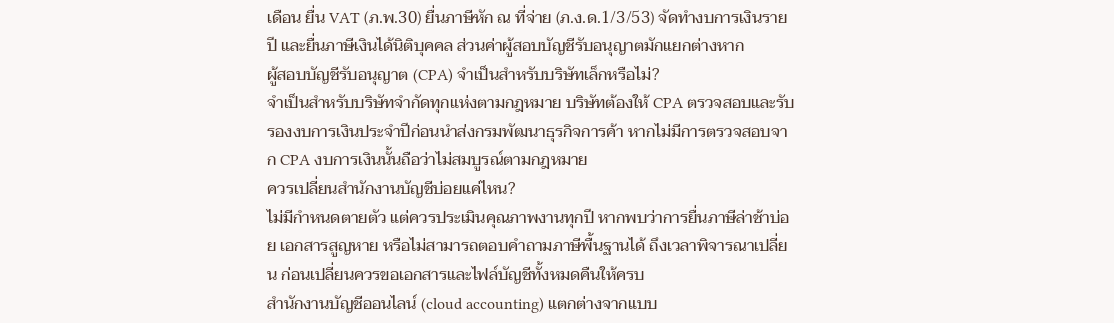เดือน ยื่น VAT (ภ.พ.30) ยื่นภาษีหัก ณ ที่จ่าย (ภ.ง.ด.1/3/53) จัดทำงบการเงินรายปี และยื่นภาษีเงินได้นิติบุคคล ส่วนค่าผู้สอบบัญชีรับอนุญาตมักแยกต่างหาก
ผู้สอบบัญชีรับอนุญาต (CPA) จำเป็นสำหรับบริษัทเล็กหรือไม่?
จำเป็นสำหรับบริษัทจำกัดทุกแห่งตามกฎหมาย บริษัทต้องให้ CPA ตรวจสอบและรับรองงบการเงินประจำปีก่อนนำส่งกรมพัฒนาธุรกิจการค้า หากไม่มีการตรวจสอบจาก CPA งบการเงินนั้นถือว่าไม่สมบูรณ์ตามกฎหมาย
ควรเปลี่ยนสำนักงานบัญชีบ่อยแค่ไหน?
ไม่มีกำหนดตายตัว แต่ควรประเมินคุณภาพงานทุกปี หากพบว่าการยื่นภาษีล่าช้าบ่อย เอกสารสูญหาย หรือไม่สามารถตอบคำถามภาษีพื้นฐานได้ ถึงเวลาพิจารณาเปลี่ยน ก่อนเปลี่ยนควรขอเอกสารและไฟล์บัญชีทั้งหมดคืนให้ครบ
สำนักงานบัญชีออนไลน์ (cloud accounting) แตกต่างจากแบบ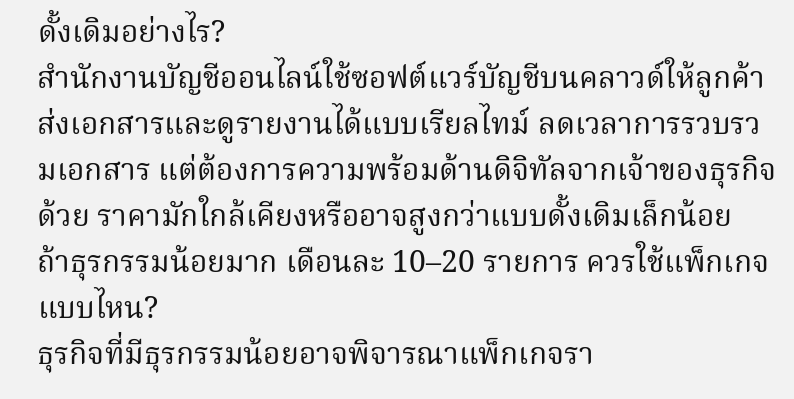ดั้งเดิมอย่างไร?
สำนักงานบัญชีออนไลน์ใช้ซอฟต์แวร์บัญชีบนคลาวด์ให้ลูกค้าส่งเอกสารและดูรายงานได้แบบเรียลไทม์ ลดเวลาการรวบรวมเอกสาร แต่ต้องการความพร้อมด้านดิจิทัลจากเจ้าของธุรกิจด้วย ราคามักใกล้เคียงหรืออาจสูงกว่าแบบดั้งเดิมเล็กน้อย
ถ้าธุรกรรมน้อยมาก เดือนละ 10–20 รายการ ควรใช้แพ็กเกจแบบไหน?
ธุรกิจที่มีธุรกรรมน้อยอาจพิจารณาแพ็กเกจรา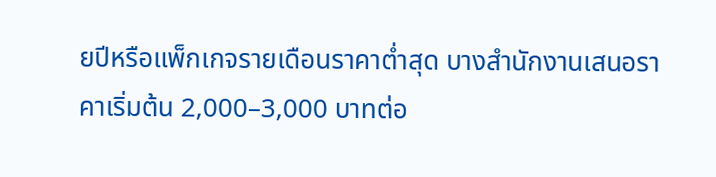ยปีหรือแพ็กเกจรายเดือนราคาต่ำสุด บางสำนักงานเสนอราคาเริ่มต้น 2,000–3,000 บาทต่อ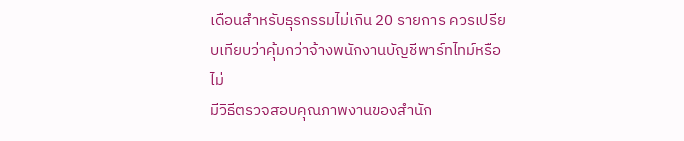เดือนสำหรับธุรกรรมไม่เกิน 20 รายการ ควรเปรียบเทียบว่าคุ้มกว่าจ้างพนักงานบัญชีพาร์ทไทม์หรือไม่
มีวิธีตรวจสอบคุณภาพงานของสำนัก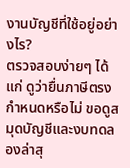งานบัญชีที่ใช้อยู่อย่างไร?
ตรวจสอบง่ายๆ ได้แก่ ดูว่ายื่นภาษีตรงกำหนดหรือไม่ ขอดูสมุดบัญชีและงบทดลองล่าสุ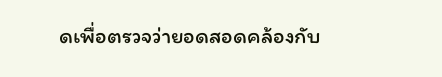ดเพื่อตรวจว่ายอดสอดคล้องกับ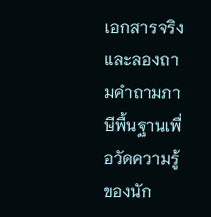เอกสารจริง และลองถามคำถามภาษีพื้นฐานเพื่อวัดความรู้ของนัก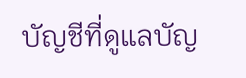บัญชีที่ดูแลบัญ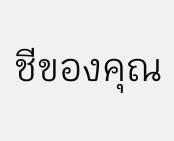ชีของคุณ